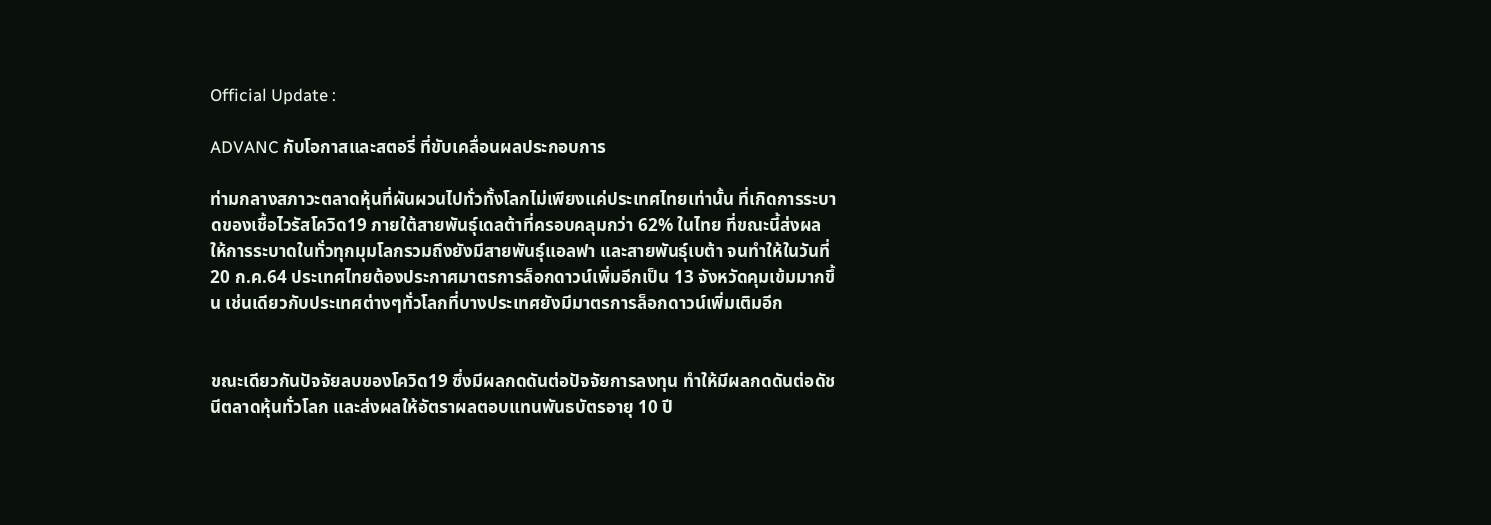Official Update :

ADVANC กับโอกาสและสตอรี่ ที่ขับเคลื่อนผลประกอบการ

ท่ามกลางสภาวะตลาดหุ้นที่ผันผวนไปทั่วทั้งโลกไม่เพียงแค่ประเทศไทยเท่านั้น ที่เกิดการระบาดของเชื้อไวรัสโควิด19 ภายใต้สายพันธุ์เดลต้าที่ครอบคลุมกว่า 62% ในไทย ที่ขณะนี้ส่งผลให้การระบาดในทั่วทุกมุมโลกรวมถึงยังมีสายพันธุ์แอลฟา และสายพันธุ์เบต้า จนทำให้ในวันที่ 20 ก.ค.64 ประเทศไทยต้องประกาศมาตรการล็อกดาวน์เพิ่มอีกเป็น 13 จังหวัดคุมเข้มมากขึ้น เช่นเดียวกับประเทศต่างๆทั่วโลกที่บางประเทศยังมีมาตรการล็อกดาวน์เพิ่มเติมอีก


ขณะเดียวกันปัจจัยลบของโควิด19 ซึ่งมีผลกดดันต่อปัจจัยการลงทุน ทำให้มีผลกดดันต่อดัชนีตลาดหุ้นทั่วโลก และส่งผลให้อัตราผลตอบแทนพันธบัตรอายุ 10 ปี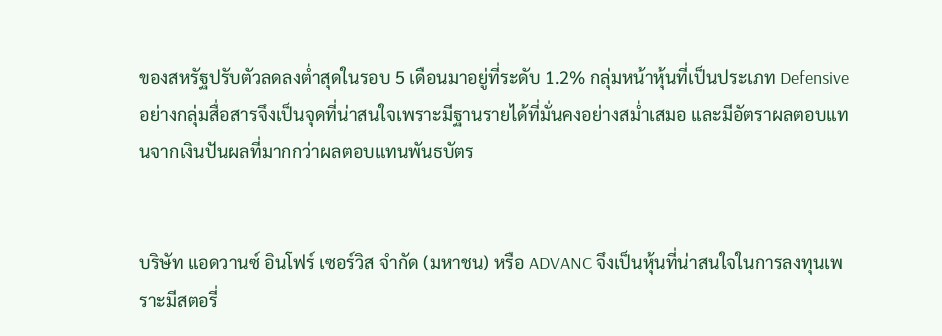ของสหรัฐปรับตัวลดลงต่ำสุดในรอบ 5 เดือนมาอยู่ที่ระดับ 1.2% กลุ่มหน้าหุ้นที่เป็นประเภท Defensive อย่างกลุ่มสื่อสารจึงเป็นจุดที่น่าสนใจเพราะมีฐานรายได้ที่มั่นคงอย่างสม่ำเสมอ และมีอัตราผลตอบแทนจากเงินปันผลที่มากกว่าผลตอบแทนพันธบัตร


บริษัท แอดวานซ์ อินโฟร์ เซอร์วิส จำกัด (มหาชน) หรือ ADVANC จึงเป็นหุ้นที่น่าสนใจในการลงทุนเพราะมีสตอรี่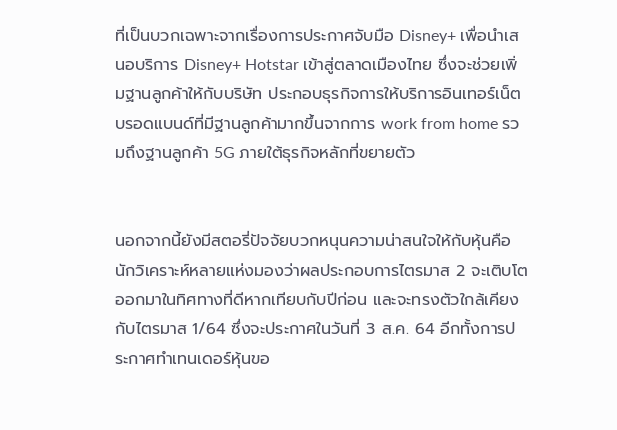ที่เป็นบวกเฉพาะจากเรื่องการประกาศจับมือ Disney+ เพื่อนำเสนอบริการ Disney+ Hotstar เข้าสู่ตลาดเมืองไทย ซึ่งจะช่วยเพิ่มฐานลูกค้าให้กับบริษัท ประกอบธุรกิจการให้บริการอินเทอร์เน็ตบรอดแบนด์ที่มีฐานลูกค้ามากขึ้นจากการ work from home รวมถึงฐานลูกค้า 5G ภายใต้ธุรกิจหลักที่ขยายตัว


นอกจากนี้ยังมีสตอรี่ปัจจัยบวกหนุนความน่าสนใจให้กับหุ้นคือ นักวิเคราะห์หลายแห่งมองว่าผลประกอบการไตรมาส 2 จะเติบโตออกมาในทิศทางที่ดีหากเทียบกับปีก่อน และจะทรงตัวใกล้เคียงกับไตรมาส 1/64 ซึ่งจะประกาศในวันที่ 3 ส.ค. 64 อีกทั้งการประกาศทำเทนเดอร์หุ้นขอ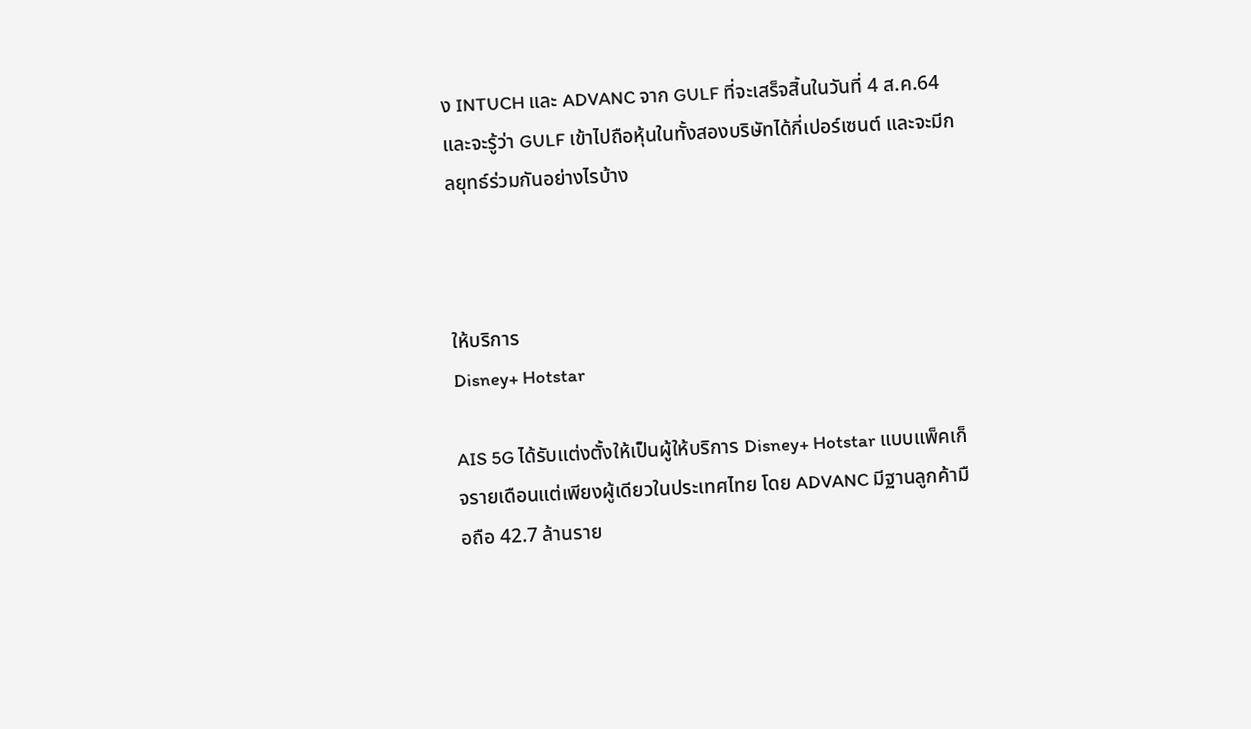ง INTUCH และ ADVANC จาก GULF ที่จะเสร็จสิ้นในวันที่ 4 ส.ค.64 และจะรู้ว่า GULF เข้าไปถือหุ้นในทั้งสองบริษัทได้กี่เปอร์เซนต์ และจะมีกลยุทธ์ร่วมกันอย่างไรบ้าง



ให้บริการ
Disney+ Hotstar

AIS 5G ได้รับแต่งตั้งให้เป็นผู้ให้บริการ Disney+ Hotstar แบบแพ็คเก็จรายเดือนแต่เพียงผู้เดียวในประเทศไทย โดย ADVANC มีฐานลูกค้ามือถือ 42.7 ล้านราย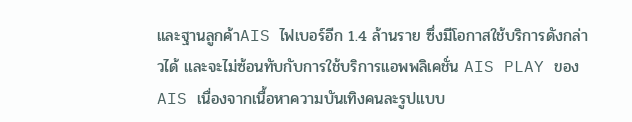และฐานลูกค้าAIS ไฟเบอร์อีก 1.4 ล้านราย ซึ่งมีโอกาสใช้บริการดังกล่าวได้ และจะไม่ซ้อนทับกับการใช้บริการแอพพลิเคชั่น AIS PLAY ของ AIS เนื่องจากเนื้อหาความบันเทิงคนละรูปแบบ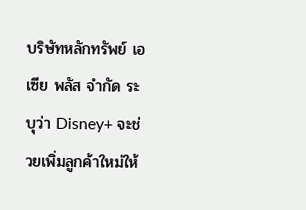บริษัทหลักทรัพย์ เอเซีย พลัส จำกัด ระบุว่า Disney+ จะช่วยเพิ่มลูกค้าใหม่ให้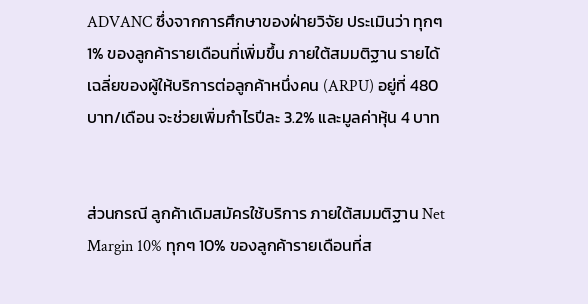ADVANC ซึ่งจากการศึกษาของฝ่ายวิจัย ประเมินว่า ทุกๆ 1% ของลูกค้ารายเดือนที่เพิ่มขึ้น ภายใต้สมมติฐาน รายได้เฉลี่ยของผู้ให้บริการต่อลูกค้าหนึ่งคน (ARPU) อยู่ที่ 480 บาท/เดือน จะช่วยเพิ่มกำไรปีละ 3.2% และมูลค่าหุ้น 4 บาท


ส่วนกรณี ลูกค้าเดิมสมัครใช้บริการ ภายใต้สมมติฐาน Net Margin 10% ทุกๆ 10% ของลูกค้ารายเดือนที่ส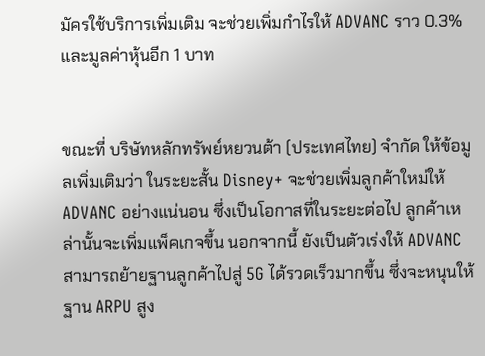มัครใช้บริการเพิ่มเติม จะช่วยเพิ่มกำไรให้ ADVANC ราว 0.3% และมูลค่าหุ้นอีก 1 บาท


ขณะที่ บริษัทหลักทรัพย์หยวนต้า (ประเทศไทย) จำกัด ให้ข้อมูลเพิ่มเติมว่า ในระยะสั้น Disney+ จะช่วยเพิ่มลูกค้าใหม่ให้ ADVANC อย่างแน่นอน ซึ่งเป็นโอกาสที่ในระยะต่อไป ลูกค้าเหล่านั้นจะเพิ่มแพ็คเกจขึ้น นอกจากนี้ ยังเป็นตัวเร่งให้ ADVANC สามารถย้ายฐานลูกค้าไปสู่ 5G ได้รวดเร็วมากขึ้น ซึ่งจะหนุนให้ฐาน ARPU สูง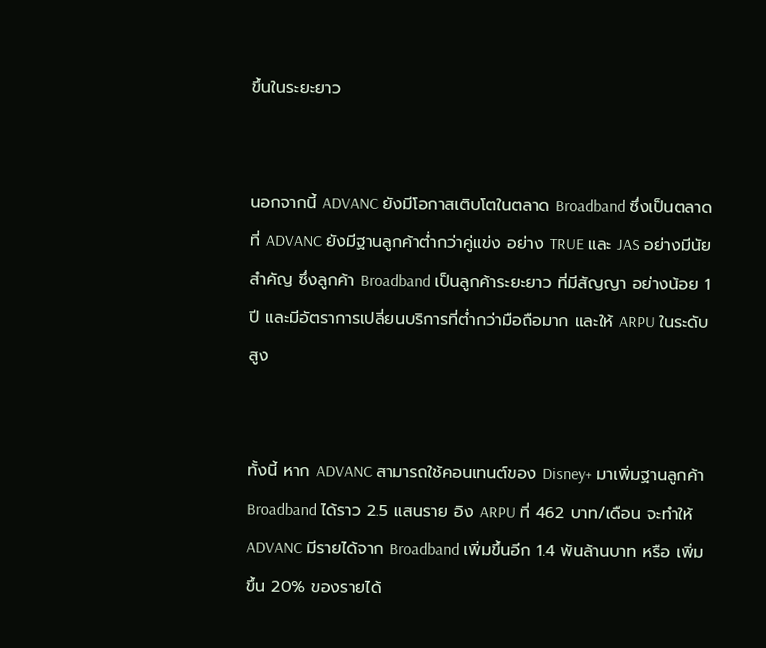ขึ้นในระยะยาว


นอกจากนี้ ADVANC ยังมีโอกาสเติบโตในตลาด Broadband ซึ่งเป็นตลาดที่ ADVANC ยังมีฐานลูกค้าต่ำกว่าคู่แข่ง อย่าง TRUE และ JAS อย่างมีนัยสำคัญ ซึ่งลูกค้า Broadband เป็นลูกค้าระยะยาว ที่มีสัญญา อย่างน้อย 1 ปี และมีอัตราการเปลี่ยนบริการที่ต่ำกว่ามือถือมาก และให้ ARPU ในระดับสูง


ทั้งนี้ หาก ADVANC สามารถใช้คอนเทนต์ของ Disney+ มาเพิ่มฐานลูกค้า Broadband ได้ราว 2.5 แสนราย อิง ARPU ที่ 462 บาท/เดือน จะทำให้ ADVANC มีรายได้จาก Broadband เพิ่มขึ้นอีก 1.4 พันล้านบาท หรือ เพิ่มขึ้น 20% ของรายได้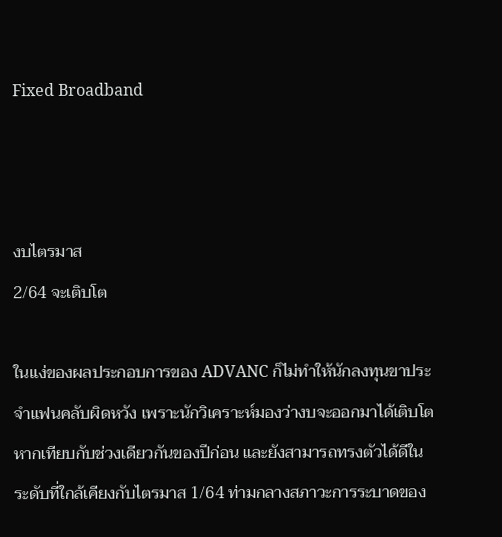Fixed Broadband



งบไตรมาส
2/64 จะเติบโต

ในแง่ของผลประกอบการของ ADVANC ก็ไม่ทำให้นักลงทุนขาประจำแฟนคลับผิดหวัง เพราะนักวิเคราะห์มองว่างบจะออกมาได้เติบโตหากเทียบกับช่วงเดียวกันของปีก่อน และยังสามารถทรงตัวได้ดีในระดับที่ใกล้เคียงกับไตรมาส 1/64 ท่ามกลางสภาวะการระบาดของ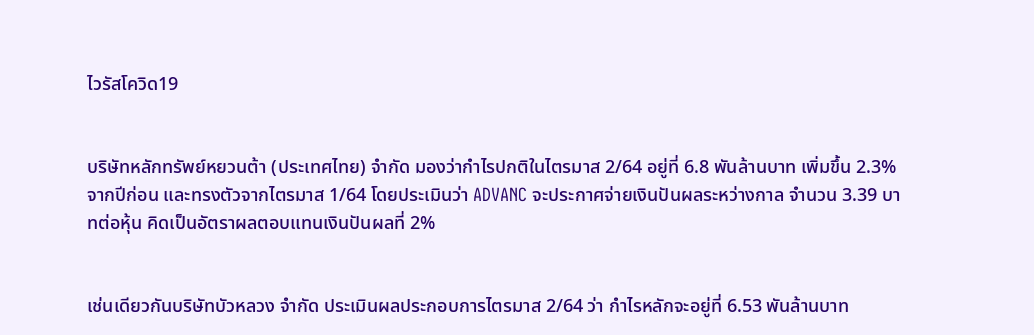ไวรัสโควิด19


บริษัทหลักทรัพย์หยวนต้า (ประเทศไทย) จำกัด มองว่ากำไรปกติในไตรมาส 2/64 อยู่ที่ 6.8 พันล้านบาท เพิ่มขึ้น 2.3% จากปีก่อน และทรงตัวจากไตรมาส 1/64 โดยประเมินว่า ADVANC จะประกาศจ่ายเงินปันผลระหว่างกาล จำนวน 3.39 บาทต่อหุ้น คิดเป็นอัตราผลตอบแทนเงินปันผลที่ 2%


เช่นเดียวกันบริษัทบัวหลวง จำกัด ประเมินผลประกอบการไตรมาส 2/64 ว่า กำไรหลักจะอยู่ที่ 6.53 พันล้านบาท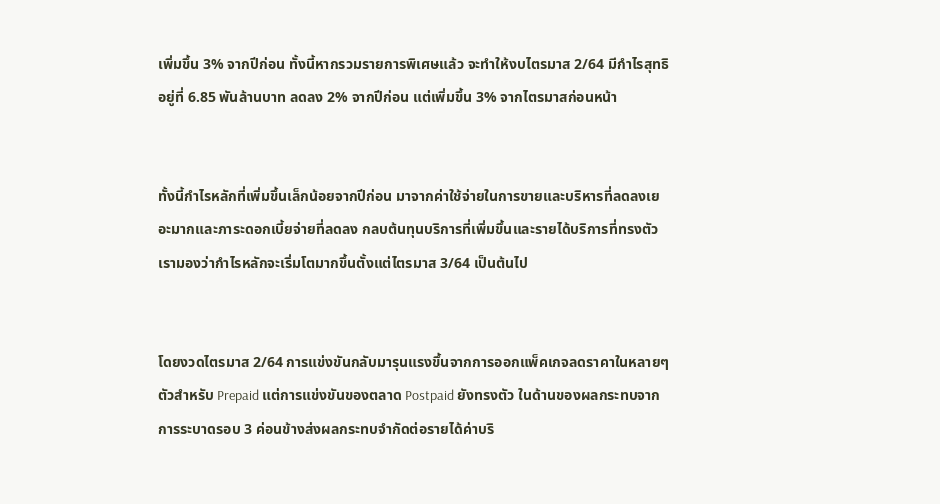เพิ่มขึ้น 3% จากปีก่อน ทั้งนี้หากรวมรายการพิเศษแล้ว จะทำให้งบไตรมาส 2/64 มีกำไรสุทธิ อยู่ที่ 6.85 พันล้านบาท ลดลง 2% จากปีก่อน แต่เพิ่มขึ้น 3% จากไตรมาสก่อนหน้า


ทั้งนี้กำไรหลักที่เพิ่มขึ้นเล็กน้อยจากปีก่อน มาจากค่าใช้จ่ายในการขายและบริหารที่ลดลงเยอะมากและภาระดอกเบี้ยจ่ายที่ลดลง กลบต้นทุนบริการที่เพิ่มขึ้นและรายได้บริการที่ทรงตัว เรามองว่ากำไรหลักจะเริ่มโตมากขึ้นตั้งแต่ไตรมาส 3/64 เป็นต้นไป


โดยงวดไตรมาส 2/64 การแข่งขันกลับมารุนแรงขึ้นจากการออกแพ็คเกจลดราคาในหลายๆตัวสำหรับ Prepaid แต่การแข่งขันของตลาด Postpaid ยังทรงตัว ในด้านของผลกระทบจากการระบาดรอบ 3 ค่อนข้างส่งผลกระทบจำกัดต่อรายได้ค่าบริ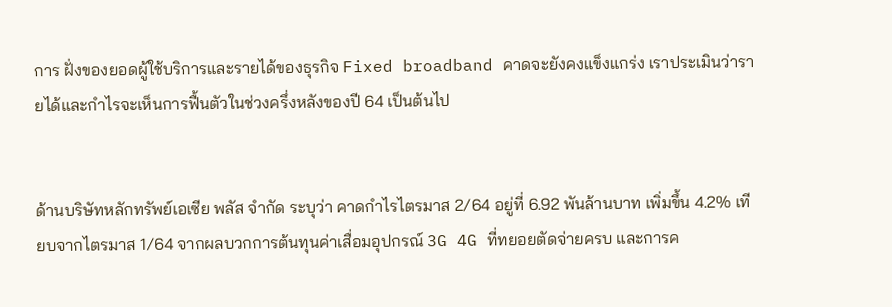การ ฝั่งของยอดผู้ใช้บริการและรายได้ของธุรกิจ Fixed broadband คาดจะยังคงแข็งแกร่ง เราประเมินว่ารายได้และกำไรจะเห็นการฟื้นตัวในช่วงครึ่งหลังของปี 64 เป็นต้นไป


ด้านบริษัทหลักทรัพย์เอเซีย พลัส จำกัด ระบุว่า คาดกำไรไตรมาส 2/64 อยู่ที่ 6.92 พันล้านบาท เพิ่มขึ้น 4.2% เทียบจากไตรมาส 1/64 จากผลบวกการต้นทุนค่าเสื่อมอุปกรณ์ 3G 4G ที่ทยอยตัดจ่ายครบ และการค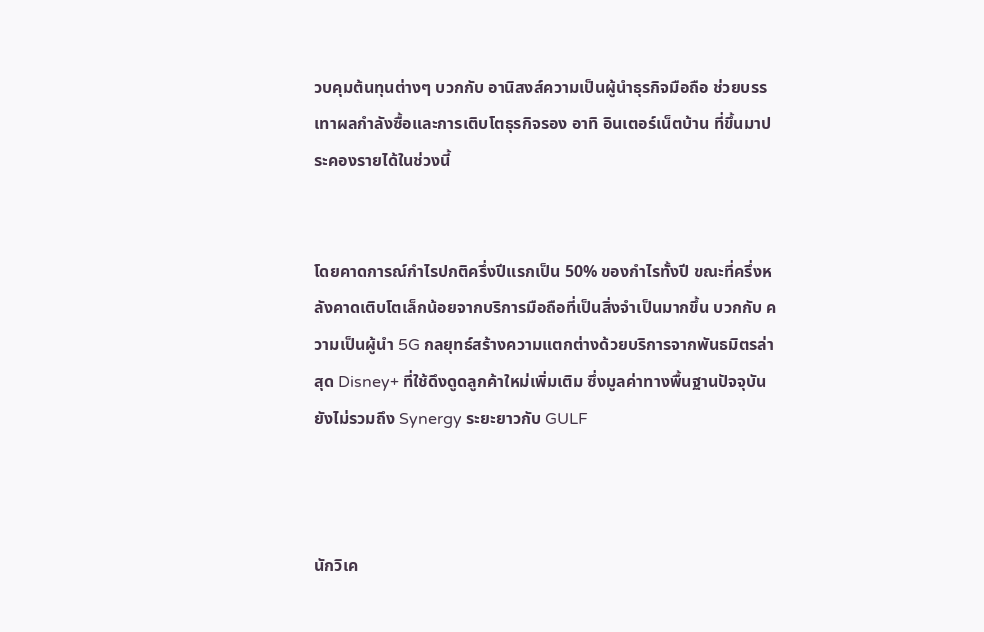วบคุมต้นทุนต่างๆ บวกกับ อานิสงส์ความเป็นผู้นำธุรกิจมือถือ ช่วยบรรเทาผลกำลังซื้อและการเติบโตธุรกิจรอง อาทิ อินเตอร์เน็ตบ้าน ที่ขึ้นมาประคองรายได้ในช่วงนี้


โดยคาดการณ์กำไรปกติครึ่งปีแรกเป็น 50% ของกำไรทั้งปี ขณะที่ครึ่งหลังคาดเติบโตเล็กน้อยจากบริการมือถือที่เป็นสิ่งจำเป็นมากขึ้น บวกกับ ความเป็นผู้นำ 5G กลยุทธ์สร้างความแตกต่างด้วยบริการจากพันธมิตรล่าสุด Disney+ ที่ใช้ดึงดูดลูกค้าใหม่เพิ่มเติม ซึ่งมูลค่าทางพื้นฐานปัจจุบันยังไม่รวมถึง Synergy ระยะยาวกับ GULF



นักวิเค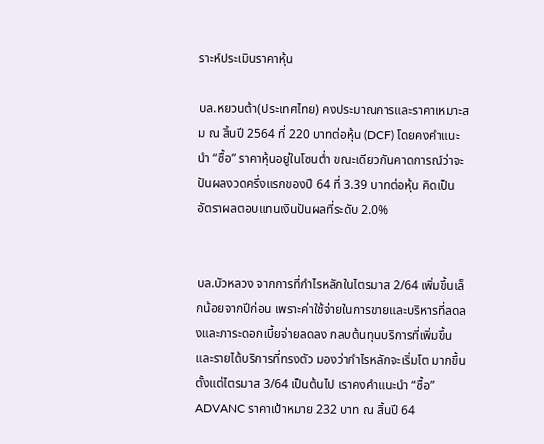ราะห์ประเมินราคาหุ้น

บล.หยวนต้า(ประเทศไทย) คงประมาณการและราคาเหมาะสม ณ สิ้นปี 2564 ที่ 220 บาทต่อหุ้น (DCF) โดยคงคำแนะนำ “ซื้อ” ราคาหุ้นอยู่ในโซนต่ำ ขณะเดียวกันคาดการณ์ว่าจะปันผลงวดครึ่งแรกของปี 64 ที่ 3.39 บาทต่อหุ้น คิดเป็น อัตราผลตอบแทนเงินปันผลที่ระดับ 2.0%


บล.บัวหลวง จากการที่กำไรหลักในไตรมาส 2/64 เพิ่มขึ้นเล็กน้อยจากปีก่อน เพราะค่าใช้จ่ายในการขายและบริหารที่ลดลงและภาระดอกเบี้ยจ่ายลดลง กลบต้นทุนบริการที่เพิ่มขึ้นและรายได้บริการที่ทรงตัว มองว่ากำไรหลักจะเริ่มโต มากขึ้นตั้งแต่ไตรมาส 3/64 เป็นต้นไป เราคงคำแนะนำ “ซื้อ” ADVANC ราคาเป้าหมาย 232 บาท ณ สิ้นปี 64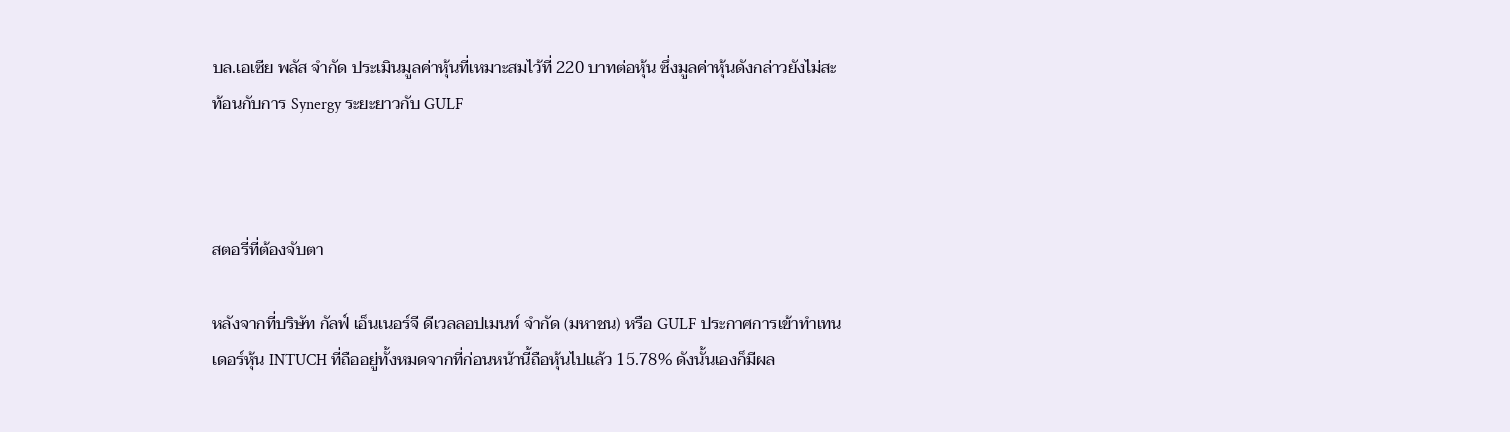บล.เอเซีย พลัส จำกัด ประเมินมูลค่าหุ้นที่เหมาะสมไว้ที่ 220 บาทต่อหุ้น ซึ่งมูลค่าหุ้นดังกล่าวยังไม่สะท้อนกับการ Synergy ระยะยาวกับ GULF



สตอรี่ที่ต้องจับตา

หลังจากที่บริษัท กัลฟ์ เอ็นเนอร์จี ดีเวลลอปเมนท์ จำกัด (มหาชน) หรือ GULF ประกาศการเข้าทำเทนเดอร์หุ้น INTUCH ที่ถืออยู่ทั้งหมดจากที่ก่อนหน้านี้ถือหุ้นไปแล้ว 15.78% ดังนั้นเองก็มีผล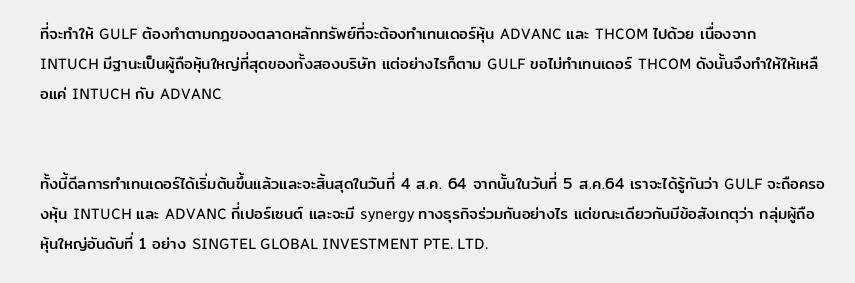ที่จะทำให้ GULF ต้องทำตามกฎของตลาดหลักทรัพย์ที่จะต้องทำเทนเดอร์หุ้น ADVANC และ THCOM ไปด้วย เนื่องจาก INTUCH มีฐานะเป็นผู้ถือหุ้นใหญ่ที่สุดของทั้งสองบริษัท แต่อย่างไรก็ตาม GULF ขอไม่ทำเทนเดอร์ THCOM ดังนั้นจึงทำให้ให้เหลือแค่ INTUCH กับ ADVANC


ทั้งนี้ดีลการทำเทนเดอร์ได้เริ่มต้นขึ้นแล้วและจะสิ้นสุดในวันที่ 4 ส.ค. 64 จากนั้นในวันที่ 5 ส.ค.64 เราจะได้รู้กันว่า GULF จะถือครองหุ้น INTUCH และ ADVANC กี่เปอร์เซนต์ และจะมี synergy ทางธุรกิจร่วมกันอย่างไร แต่ขณะเดียวกันมีข้อสังเกตุว่า กลุ่มผู้ถือหุ้นใหญ่อันดับที่ 1 อย่าง SINGTEL GLOBAL INVESTMENT PTE. LTD.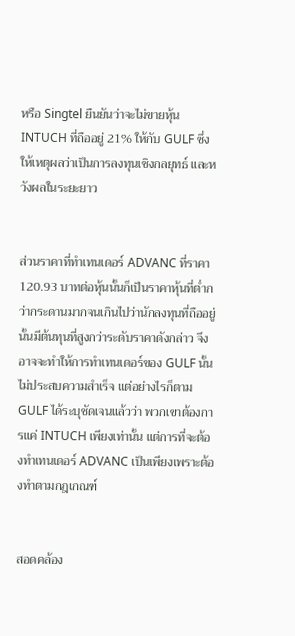หรือ Singtel ยืนยันว่าจะไม่ขายหุ้น INTUCH ที่ถืออยู่ 21% ให้กับ GULF ซึ่งให้เหตุผลว่าเป็นการลงทุนเชิงกลยุทธ์ และหวังผลในระยะยาว


ส่วนราคาที่ทำเทนเดอร์ ADVANC ที่ราคา 120.93 บาทต่อหุ้นนั้นก็เป็นราคาหุ้นที่ต่ำกว่ากระดานมากจนเกินไปว่านักลงทุนที่ถืออยู่นั้นมีต้นทุนที่สูงกว่าระดับราคาดังกล่าว จึงอาจจะทำให้การทำเทนเดอร์ของ GULF นั้นไม่ประสบความสำเร็จ แต่อย่างไรก็ตาม GULF ได้ระบุชัดเจนแล้วว่า พวกเขาต้องการแค่ INTUCH เพียงเท่านั้น แต่การที่จะต้องทำเทนเดอร์ ADVANC เป็นเพียงเพราะต้องทำตามกฎเกณฑ์


สอดคล้อง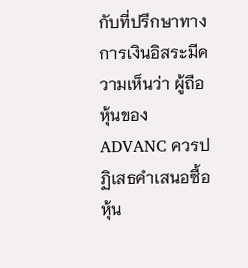กับที่ปรึกษาทางการเงินอิสระมีความเห็นว่า ผู้ถือหุ้นของ ADVANC ควรปฏิเสธคำเสนอซื้อหุ้น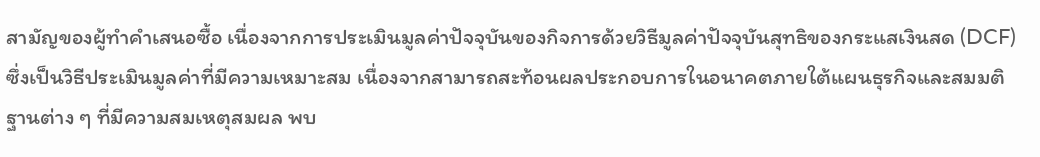สามัญของผู้ทำคำเสนอซื้อ เนื่องจากการประเมินมูลค่าปัจจุบันของกิจการด้วยวิธีมูลค่าปัจจุบันสุทธิของกระแสเงินสด (DCF)ซึ่งเป็นวิธีประเมินมูลค่าที่มีความเหมาะสม เนื่องจากสามารถสะท้อนผลประกอบการในอนาคตภายใต้แผนธุรกิจและสมมติฐานต่าง ๆ ที่มีความสมเหตุสมผล พบ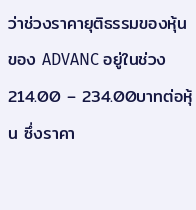ว่าช่วงราคายุติธรรมของหุ้นของ ADVANC อยู่ในช่วง 214.00 – 234.00บาทต่อหุ้น ซึ่งราคา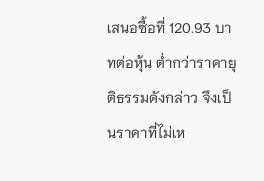เสนอซื้อที่ 120.93 บาทต่อหุ้น ต่ำกว่าราคายุติธรรมดังกล่าว จึงเป็นราคาที่ไม่เห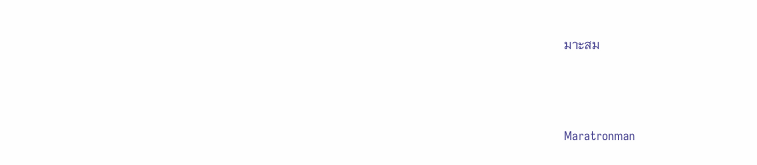มาะสม



Maratronman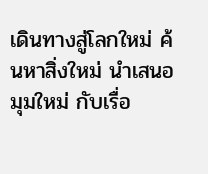เดินทางสู่โลกใหม่ ค้นหาสิ่งใหม่ นำเสนอมุมใหม่ กับเรื่อ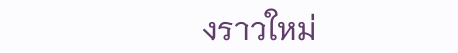งราวใหม่